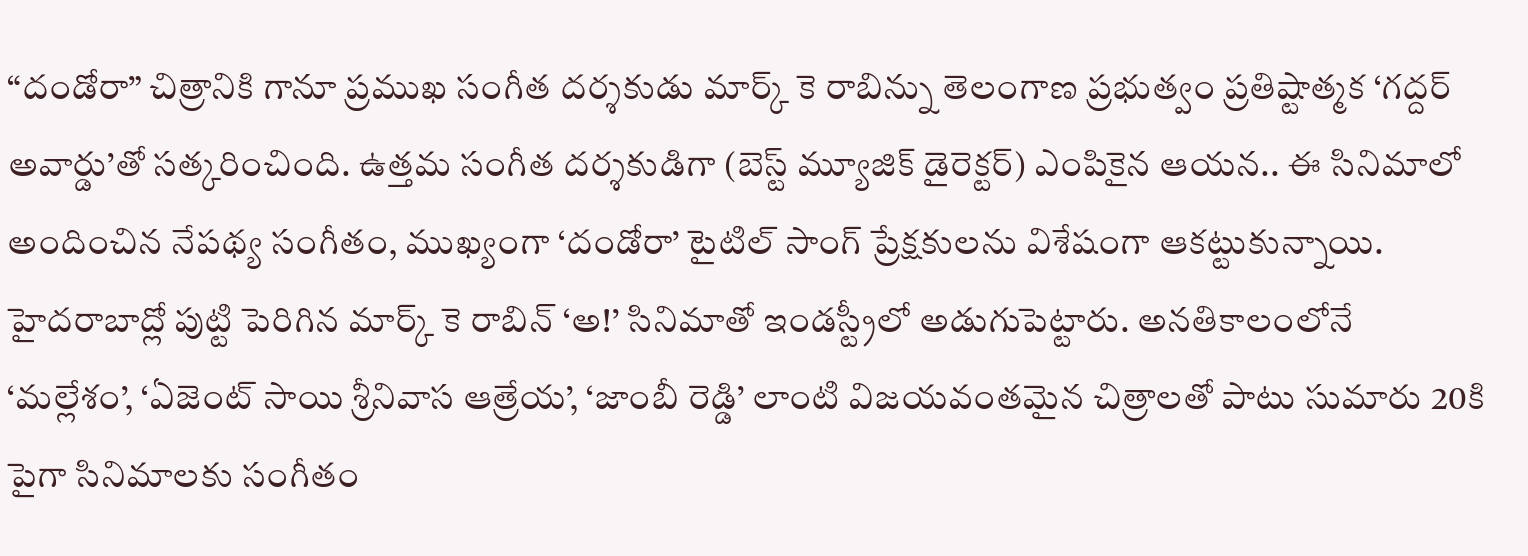“దండోరా” చిత్రానికి గానూ ప్రముఖ సంగీత దర్శకుడు మార్క్ కె రాబిన్ను తెలంగాణ ప్రభుత్వం ప్రతిష్టాత్మక ‘గద్దర్ అవార్డు’తో సత్కరించింది. ఉత్తమ సంగీత దర్శకుడిగా (బెస్ట్ మ్యూజిక్ డైరెక్టర్) ఎంపికైన ఆయన.. ఈ సినిమాలో అందించిన నేపథ్య సంగీతం, ముఖ్యంగా ‘దండోరా’ టైటిల్ సాంగ్ ప్రేక్షకులను విశేషంగా ఆకట్టుకున్నాయి.
హైదరాబాద్లో పుట్టి పెరిగిన మార్క్ కె రాబిన్ ‘అ!’ సినిమాతో ఇండస్ట్రీలో అడుగుపెట్టారు. అనతికాలంలోనే ‘మల్లేశం’, ‘ఏజెంట్ సాయి శ్రీనివాస ఆత్రేయ’, ‘జాంబీ రెడ్డి’ లాంటి విజయవంతమైన చిత్రాలతో పాటు సుమారు 20కి పైగా సినిమాలకు సంగీతం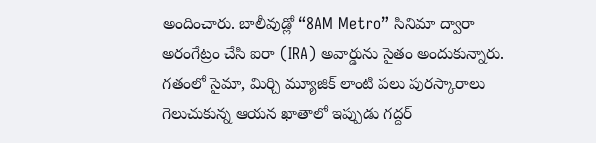అందించారు. బాలీవుడ్లో “8AM Metro” సినిమా ద్వారా అరంగేట్రం చేసి ఐరా (IRA) అవార్డును సైతం అందుకున్నారు. గతంలో సైమా, మిర్చి మ్యూజిక్ లాంటి పలు పురస్కారాలు గెలుచుకున్న ఆయన ఖాతాలో ఇప్పుడు గద్దర్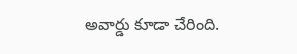అవార్డు కూడా చేరింది.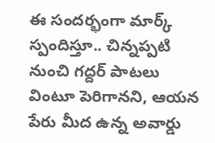ఈ సందర్భంగా మార్క్ స్పందిస్తూ.. చిన్నప్పటి నుంచి గద్దర్ పాటలు వింటూ పెరిగానని, ఆయన పేరు మీద ఉన్న అవార్డు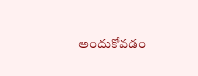అందుకోవడం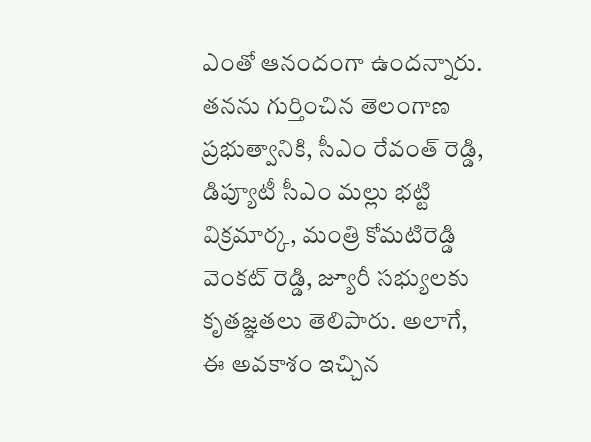ఎంతో ఆనందంగా ఉందన్నారు. తనను గుర్తించిన తెలంగాణ ప్రభుత్వానికి, సీఎం రేవంత్ రెడ్డి, డిప్యూటీ సీఎం మల్లు భట్టి విక్రమార్క, మంత్రి కోమటిరెడ్డి వెంకట్ రెడ్డి, జ్యూరీ సభ్యులకు కృతజ్ఞతలు తెలిపారు. అలాగే, ఈ అవకాశం ఇచ్చిన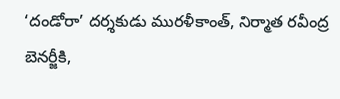‘దండోరా’ దర్శకుడు మురళీకాంత్, నిర్మాత రవీంద్ర బెనర్జీకి,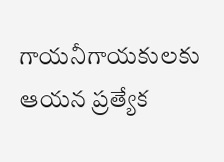గాయనీగాయకులకు ఆయన ప్రత్యేక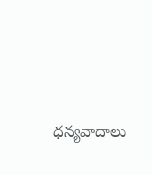ధన్యవాదాలు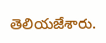తెలియజేశారు.